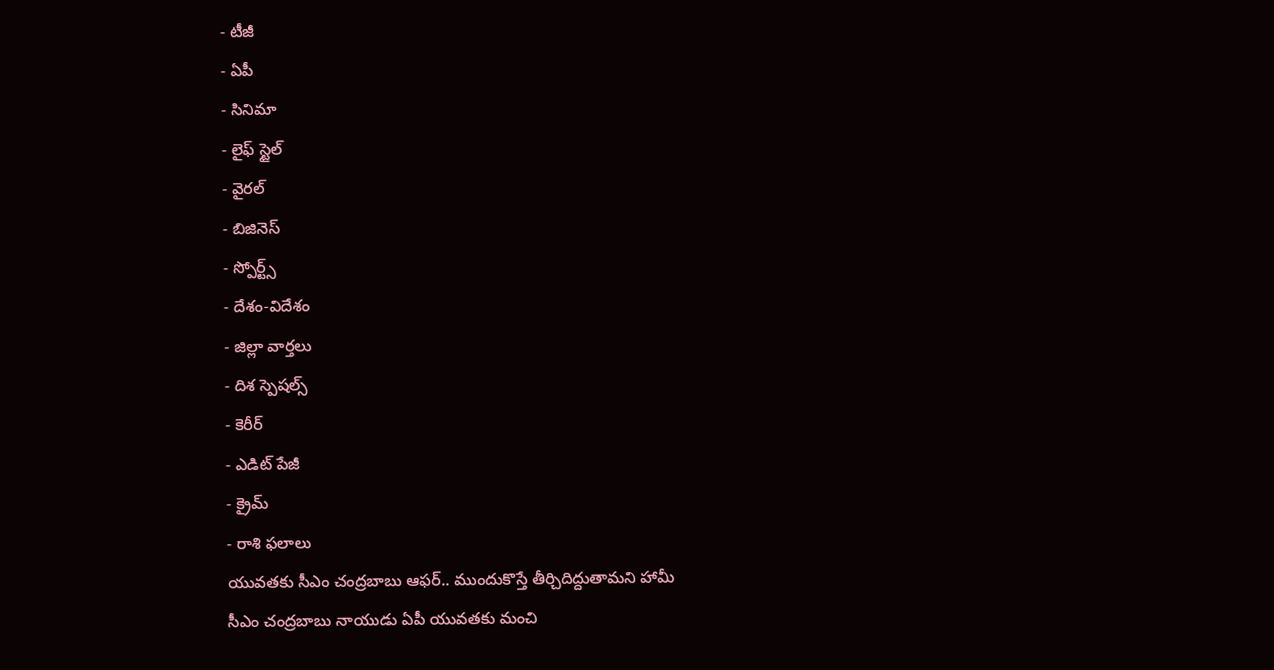- టీజీ
- ఏపీ
- సినిమా
- లైఫ్ స్టైల్
- వైరల్
- బిజినెస్
- స్పోర్ట్స్
- దేశం-విదేశం
- జిల్లా వార్తలు
- దిశ స్పెషల్స్
- కెరీర్
- ఎడిట్ పేజీ
- క్రైమ్
- రాశి ఫలాలు
యువతకు సీఎం చంద్రబాబు ఆఫర్.. ముందుకొస్తే తీర్చిదిద్దుతామని హామీ
సీఎం చంద్రబాబు నాయుడు ఏపీ యువతకు మంచి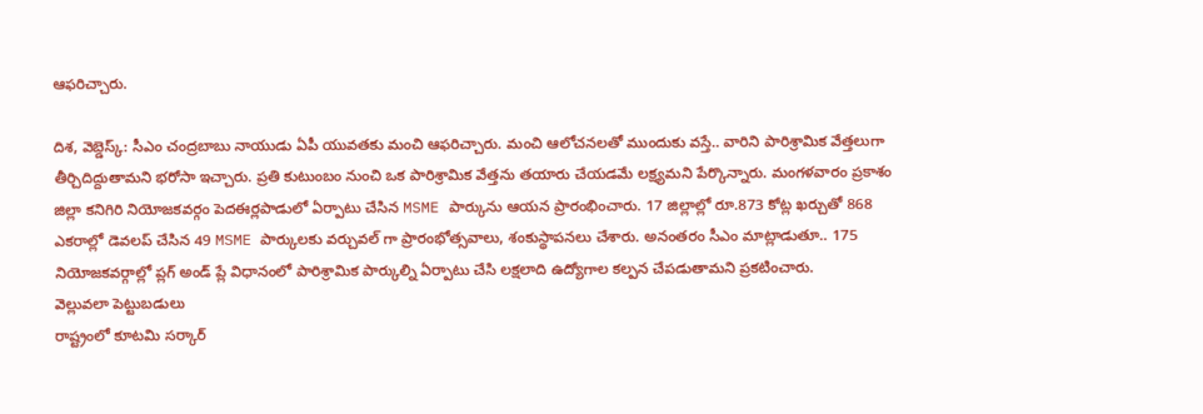ఆఫరిచ్చారు.

దిశ, వెబ్డెస్క్: సీఎం చంద్రబాబు నాయుడు ఏపీ యువతకు మంచి ఆఫరిచ్చారు. మంచి ఆలోచనలతో ముందుకు వస్తే.. వారిని పారిశ్రామిక వేత్తలుగా తీర్చిదిద్దుతామని భరోసా ఇచ్చారు. ప్రతి కుటుంబం నుంచి ఒక పారిశ్రామిక వేత్తను తయారు చేయడమే లక్ష్యమని పేర్కొన్నారు. మంగళవారం ప్రకాశం జిల్లా కనిగిరి నియోజకవర్గం పెదఈర్లపాడులో ఏర్పాటు చేసిన MSME పార్కును ఆయన ప్రారంభించారు. 17 జిల్లాల్లో రూ.873 కోట్ల ఖర్చుతో 868 ఎకరాల్లో డెవలప్ చేసిన 49 MSME పార్కులకు వర్చువల్ గా ప్రారంభోత్సవాలు, శంకుస్థాపనలు చేశారు. అనంతరం సీఎం మాట్లాడుతూ.. 175 నియోజకవర్గాల్లో ప్లగ్ అండ్ ప్లే విధానంలో పారిశ్రామిక పార్కుల్ని ఏర్పాటు చేసి లక్షలాది ఉద్యోగాల కల్పన చేపడుతామని ప్రకటించారు.
వెల్లువలా పెట్టుబడులు
రాష్ట్రంలో కూటమి సర్కార్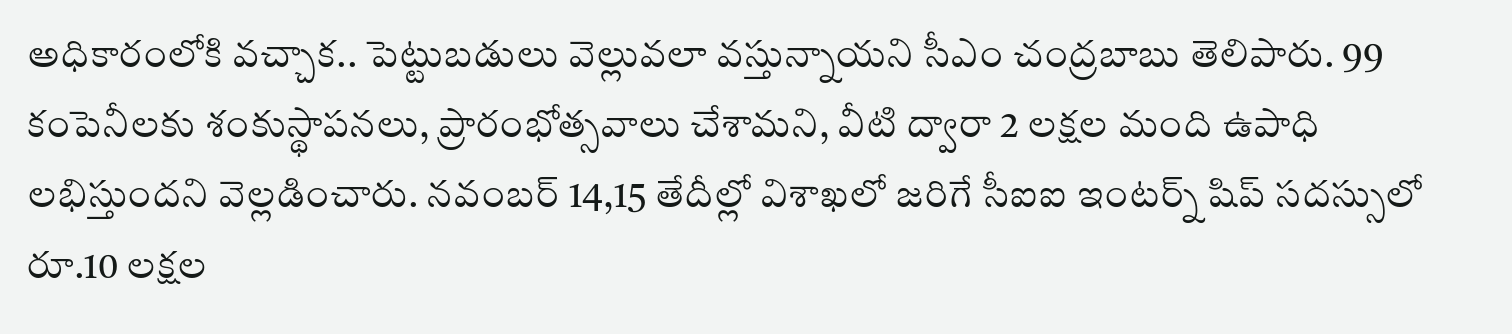అధికారంలోకి వచ్చాక.. పెట్టుబడులు వెల్లువలా వస్తున్నాయని సీఎం చంద్రబాబు తెలిపారు. 99 కంపెనీలకు శంకుస్థాపనలు, ప్రారంభోత్సవాలు చేశామని, వీటి ద్వారా 2 లక్షల మంది ఉపాధి లభిస్తుందని వెల్లడించారు. నవంబర్ 14,15 తేదీల్లో విశాఖలో జరిగే సీఐఐ ఇంటర్న్ షిప్ సదస్సులో రూ.10 లక్షల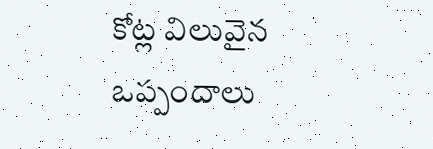కోట్ల విలువైన ఒప్పందాలు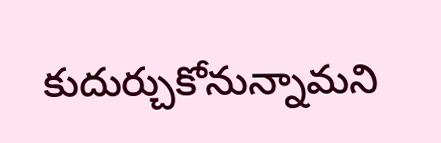కుదుర్చుకోనున్నామని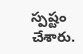స్పష్టం చేశారు.